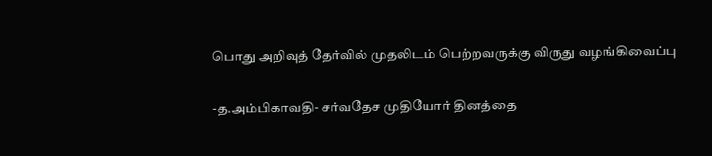பொது அறிவுத் தேர்வில் முதலிடம் பெற்றவருக்கு விருது வழங்கிவைப்பு

-த.அம்பிகாவதி- சர்வதேச முதியோர் தினத்தை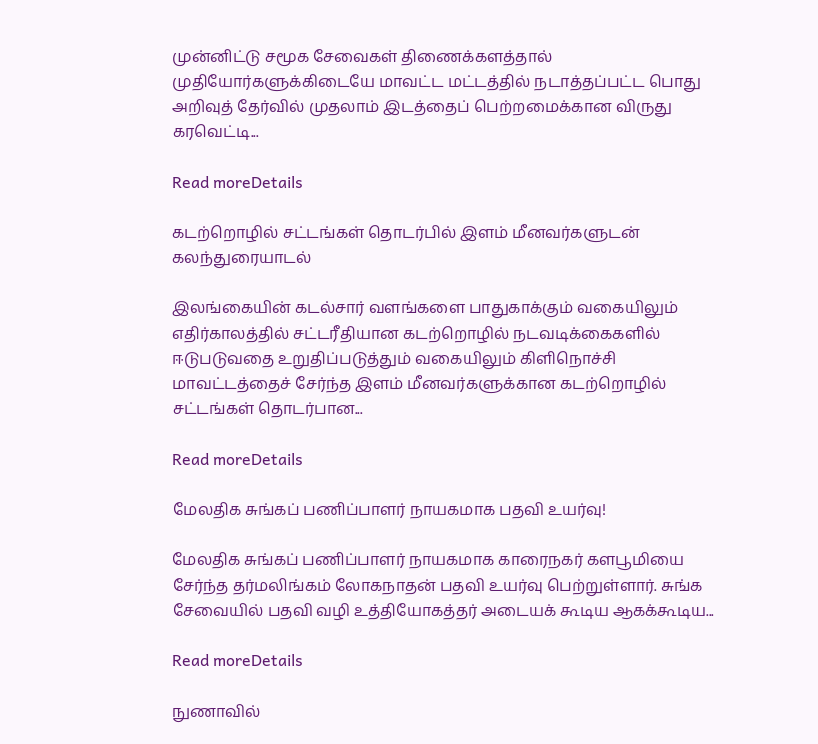முன்னிட்டு சமூக சேவைகள் திணைக்களத்தால் முதியோர்களுக்கிடையே மாவட்ட மட்டத்தில் நடாத்தப்பட்ட பொது அறிவுத் தேர்வில் முதலாம் இடத்தைப் பெற்றமைக்கான விருது கரவெட்டி...

Read moreDetails

கடற்றொழில் சட்டங்கள் தொடர்பில் இளம் மீனவர்களுடன் கலந்துரையாடல்

இலங்கையின் கடல்சார் வளங்களை பாதுகாக்கும் வகையிலும் எதிர்காலத்தில் சட்டரீதியான கடற்றொழில் நடவடிக்கைகளில் ஈடுபடுவதை உறுதிப்படுத்தும் வகையிலும் கிளிநொச்சி மாவட்டத்தைச் சேர்ந்த இளம் மீனவர்களுக்கான கடற்றொழில் சட்டங்கள் தொடர்பான...

Read moreDetails

மேலதிக சுங்கப் பணிப்பாளர் நாயகமாக பதவி உயர்வு!

மேலதிக சுங்கப் பணிப்பாளர் நாயகமாக காரைநகர் களபூமியை சேர்ந்த தர்மலிங்கம் லோகநாதன் பதவி உயர்வு பெற்றுள்ளார். சுங்க சேவையில் பதவி வழி உத்தியோகத்தர் அடையக் கூடிய ஆகக்கூடிய...

Read moreDetails

நுணாவில்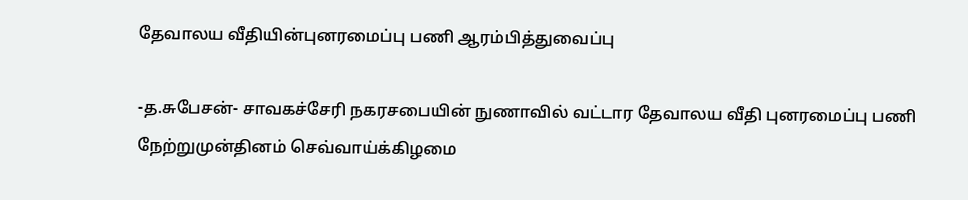தேவாலய வீதியின்புனரமைப்பு பணி ஆரம்பித்துவைப்பு

-த.சுபேசன்- சாவகச்சேரி நகரசபையின் நுணாவில் வட்டார தேவாலய வீதி புனரமைப்பு பணி நேற்றுமுன்தினம் செவ்வாய்க்கிழமை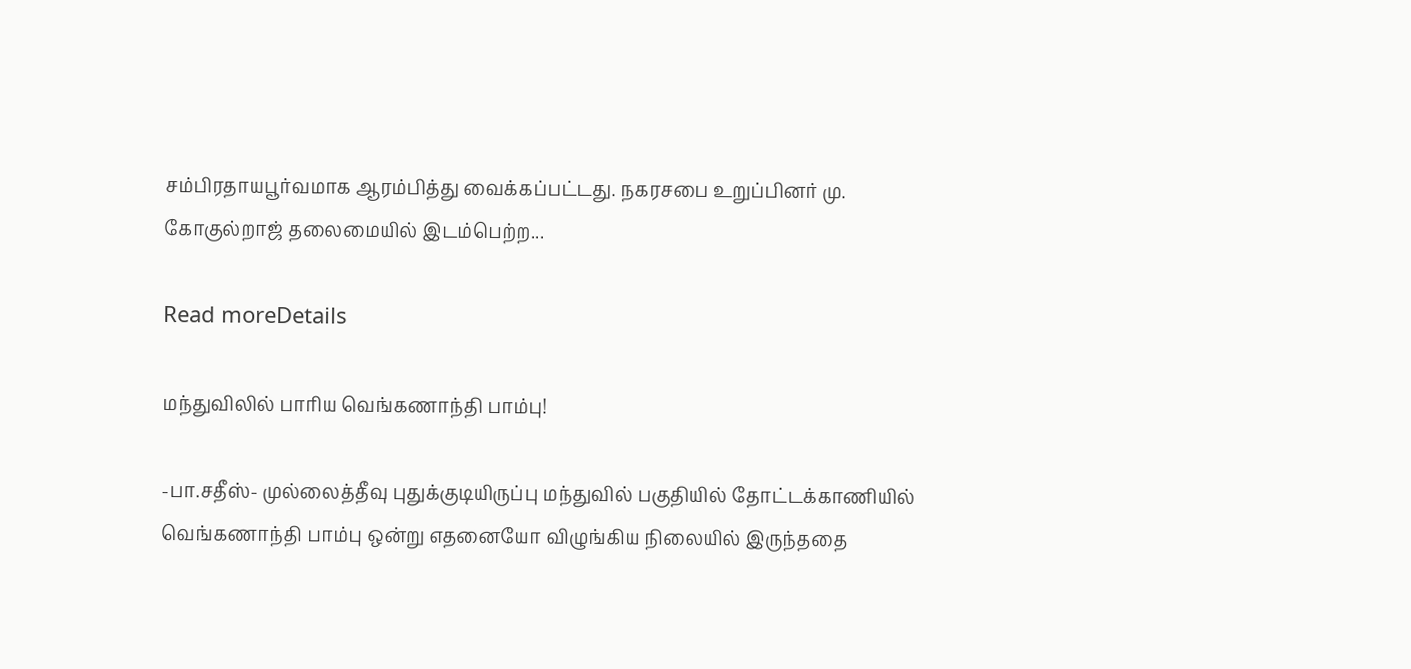சம்பிரதாயபூர்வமாக ஆரம்பித்து வைக்கப்பட்டது. நகரசபை உறுப்பினர் மு. கோகுல்றாஜ் தலைமையில் இடம்பெற்ற...

Read moreDetails

மந்துவிலில் பாரிய வெங்கணாந்தி பாம்பு!

-பா.சதீஸ்- முல்லைத்தீவு புதுக்குடியிருப்பு மந்துவில் பகுதியில் தோட்டக்காணியில் வெங்கணாந்தி பாம்பு ஒன்று எதனையோ விழுங்கிய நிலையில் இருந்ததை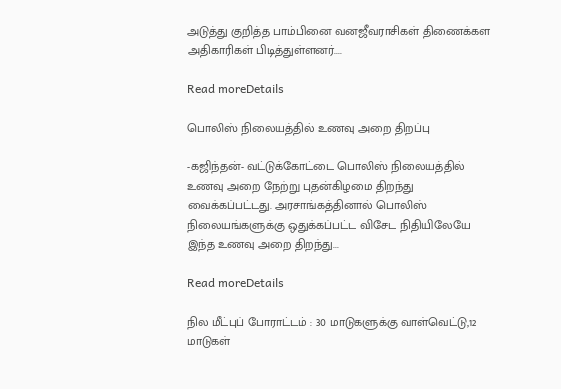அடுத்து குறித்த பாம்பினை வனஜீவராசிகள் திணைக்கள அதிகாரிகள் பிடித்துள்ளனர்....

Read moreDetails

பொலிஸ் நிலையத்தில் உணவு அறை திறப்பு

-கஜிந்தன்- வட்டுக்கோட்டை பொலிஸ் நிலையத்தில் உணவு அறை நேற்று புதன்கிழமை திறந்து வைக்கப்பட்டது. அரசாங்கத்தினால் பொலிஸ் நிலையங்களுக்கு ஒதுக்கப்பட்ட விசேட நிதியிலேயே இந்த உணவு அறை திறந்து...

Read moreDetails

நில மீட்புப் போராட்டம் : 30 மாடுகளுக்கு வாள்வெட்டு,12 மாடுகள்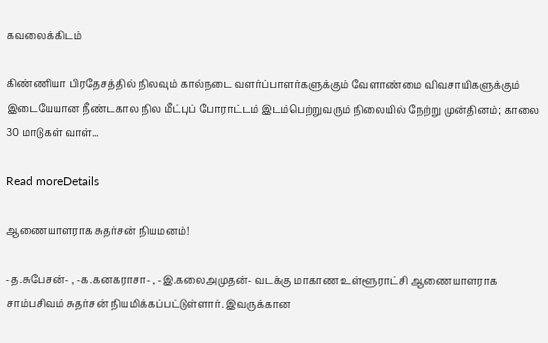கவலைக்கிடம்

கிண்ணியா பிரதேசத்தில் நிலவும் கால்நடை வளர்ப்பாளர்களுக்கும் வேளாண்மை விவசாயிகளுக்கும் இடையேயான நீண்டகால நில மீட்புப் போராட்டம் இடம்பெற்றுவரும் நிலையில் நேற்று முன்தினம்; காலை 30 மாடுகள் வாள்...

Read moreDetails

ஆணையாளராக சுதர்சன் நியமனம்!

-த.சுபேசன்- , -க.கனகராசா- , -இ.கலைஅமுதன்- வடக்கு மாகாண உள்ளூராட்சி ஆணையாளராக சாம்பசிவம் சுதர்சன் நியமிக்கப்பட்டுள்ளார். இவருக்கான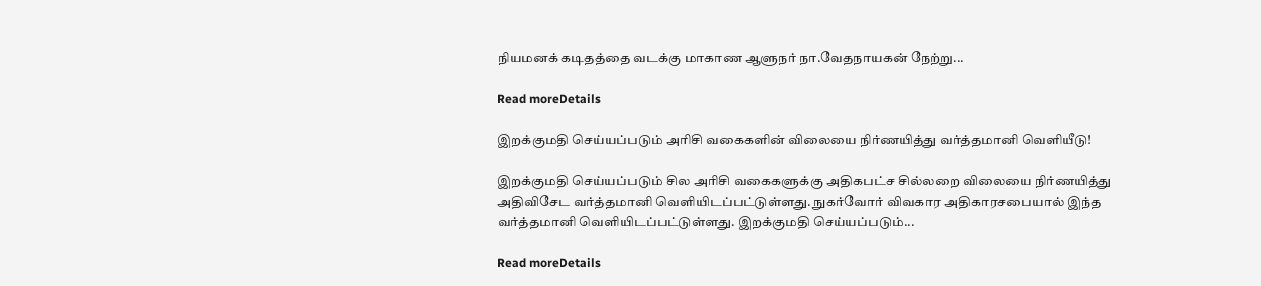நியமனக் கடிதத்தை வடக்கு மாகாண ஆளுநர் நா.வேதநாயகன் நேற்று...

Read moreDetails

இறக்குமதி செய்யப்படும் அரிசி வகைகளின் விலையை நிர்ணயித்து வர்த்தமானி வெளியீடு!

இறக்குமதி செய்யப்படும் சில அரிசி வகைகளுக்கு அதிகபட்ச சில்லறை விலையை நிர்ணயித்து அதிவிசேட வர்த்தமானி வெளியிடப்பட்டுள்ளது. நுகர்வோர் விவகார அதிகாரசபையால் இந்த வர்த்தமானி வெளியிடப்பட்டுள்ளது. இறக்குமதி செய்யப்படும்...

Read moreDetails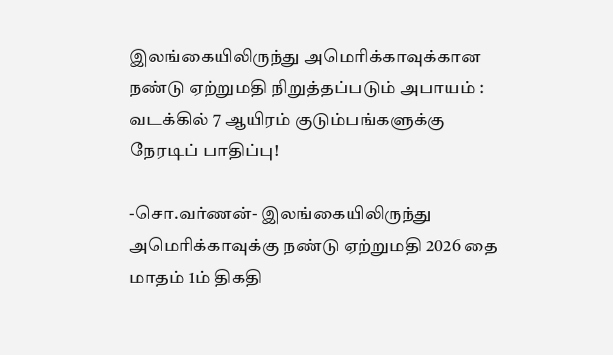இலங்கையிலிருந்து அமெரிக்காவுக்கான நண்டு ஏற்றுமதி நிறுத்தப்படும் அபாயம் : வடக்கில் 7 ஆயிரம் குடும்பங்களுக்கு நேரடிப் பாதிப்பு!

-சொ.வர்ணன்- இலங்கையிலிருந்து அமெரிக்காவுக்கு நண்டு ஏற்றுமதி 2026 தை மாதம் 1ம் திகதி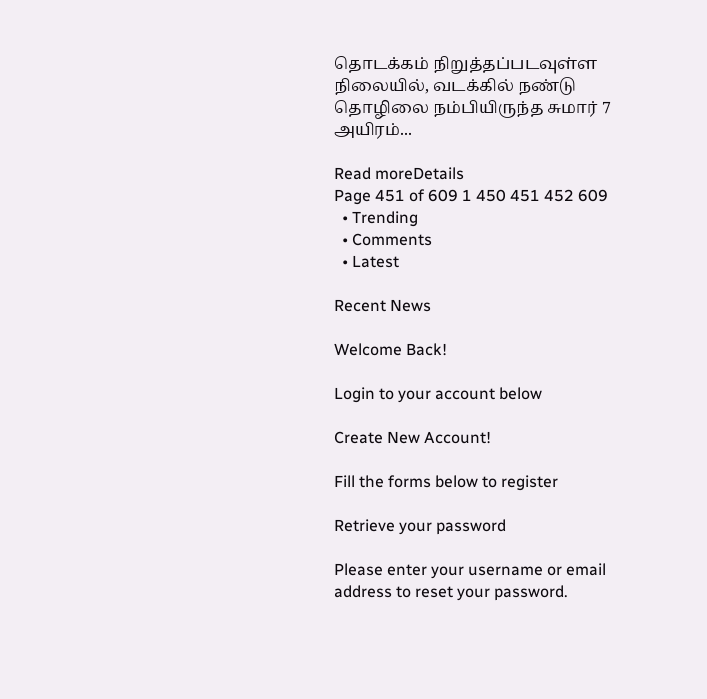தொடக்கம் நிறுத்தப்படவுள்ள நிலையில், வடக்கில் நண்டு தொழிலை நம்பியிருந்த சுமார் 7 அயிரம்...

Read moreDetails
Page 451 of 609 1 450 451 452 609
  • Trending
  • Comments
  • Latest

Recent News

Welcome Back!

Login to your account below

Create New Account!

Fill the forms below to register

Retrieve your password

Please enter your username or email address to reset your password.